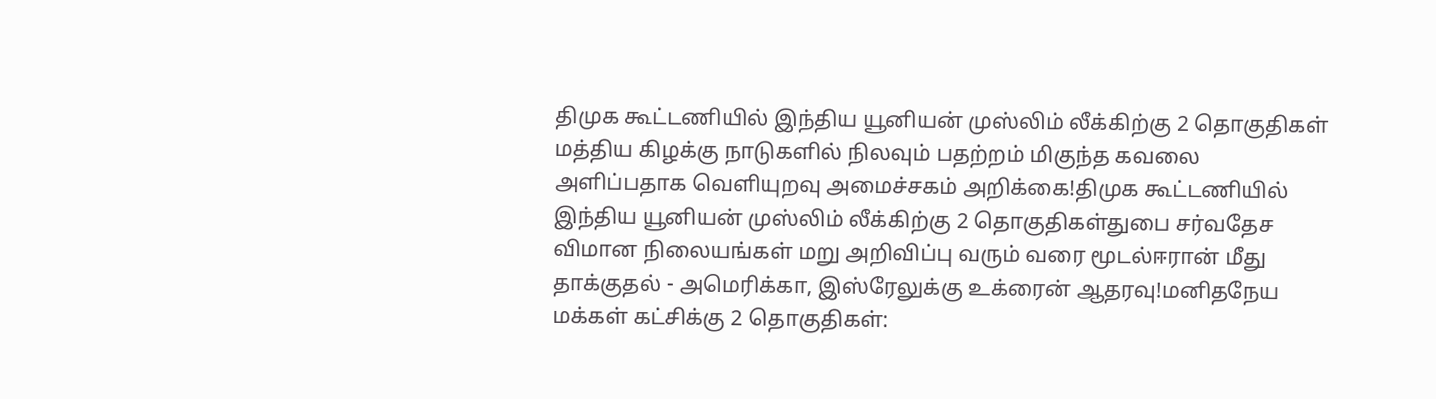திமுக கூட்டணியில் இந்திய யூனியன் முஸ்லிம் லீக்கிற்கு 2 தொகுதிகள் மத்திய கிழக்கு நாடுகளில் நிலவும் பதற்றம் மிகுந்த கவலை அளிப்பதாக வெளியுறவு அமைச்சகம் அறிக்கை!திமுக கூட்டணியில் இந்திய யூனியன் முஸ்லிம் லீக்கிற்கு 2 தொகுதிகள்துபை சர்வதேச விமான நிலையங்கள் மறு அறிவிப்பு வரும் வரை மூடல்ஈரான் மீது தாக்குதல் - அமெரிக்கா, இஸ்ரேலுக்கு உக்ரைன் ஆதரவு!மனிதநேய மக்கள் கட்சிக்கு 2 தொகுதிகள்: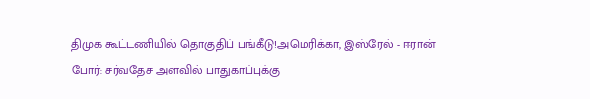திமுக கூட்டணியில் தொகுதிப் பங்கீடு!அமெரிக்கா, இஸ்ரேல் - ஈரான் போர்: சர்வதேச அளவில் பாதுகாப்புக்கு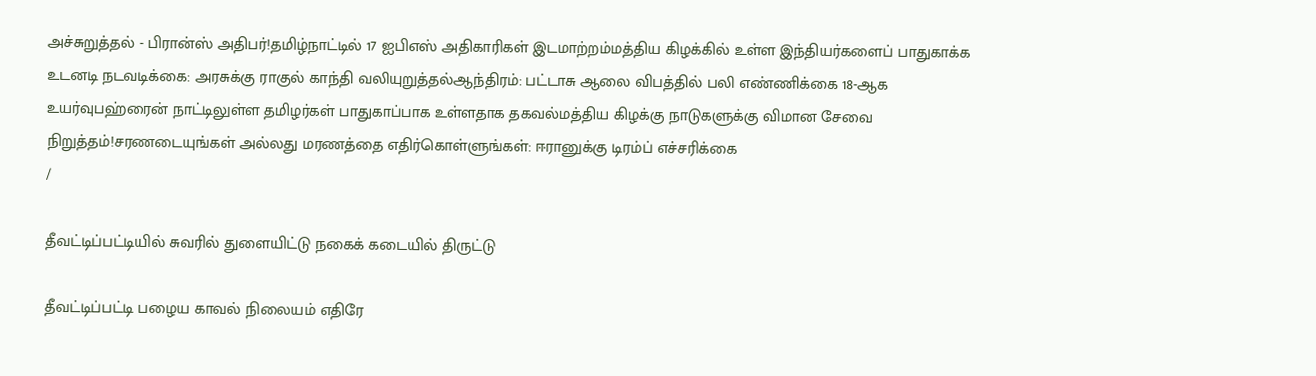அச்சுறுத்தல் - பிரான்ஸ் அதிபர்!தமிழ்நாட்டில் 17 ஐபிஎஸ் அதிகாரிகள் இடமாற்றம்மத்திய கிழக்கில் உள்ள இந்தியர்களைப் பாதுகாக்க உடனடி நடவடிக்கை: அரசுக்கு ராகுல் காந்தி வலியுறுத்தல்ஆந்திரம்: பட்டாசு ஆலை விபத்தில் பலி எண்ணிக்கை 18-ஆக உயர்வுபஹ்ரைன் நாட்டிலுள்ள தமிழர்கள் பாதுகாப்பாக உள்ளதாக தகவல்மத்திய கிழக்கு நாடுகளுக்கு விமான சேவை நிறுத்தம்!சரணடையுங்கள் அல்லது மரணத்தை எதிர்கொள்ளுங்கள்: ஈரானுக்கு டிரம்ப் எச்சரிக்கை
/

தீவட்டிப்பட்டியில் சுவரில் துளையிட்டு நகைக் கடையில் திருட்டு

தீவட்டிப்பட்டி பழைய காவல் நிலையம் எதிரே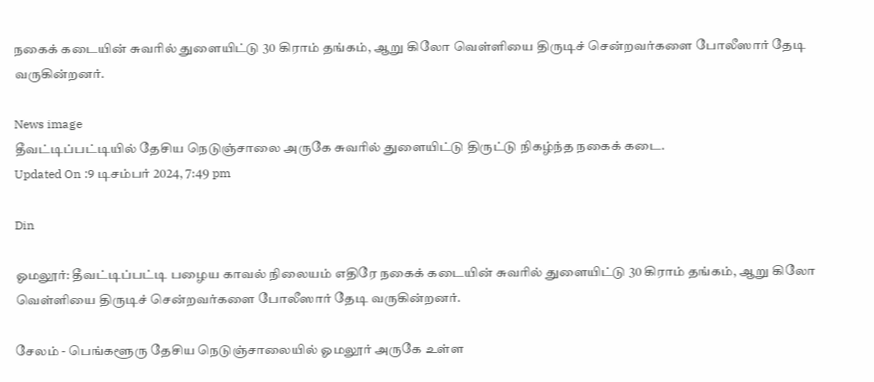நகைக் கடையின் சுவரில் துளையிட்டு 30 கிராம் தங்கம், ஆறு கிலோ வெள்ளியை திருடிச் சென்றவர்களை போலீஸார் தேடி வருகின்றனர்.

News image
தீவட்டிப்பட்டியில் தேசிய நெடுஞ்சாலை அருகே சுவரில் துளையிட்டு திருட்டு நிகழ்ந்த நகைக் கடை.
Updated On :9 டிசம்பர் 2024, 7:49 pm

Din

ஓமலூர்: தீவட்டிப்பட்டி பழைய காவல் நிலையம் எதிரே நகைக் கடையின் சுவரில் துளையிட்டு 30 கிராம் தங்கம், ஆறு கிலோ வெள்ளியை திருடிச் சென்றவர்களை போலீஸார் தேடி வருகின்றனர்.

சேலம் - பெங்களூரு தேசிய நெடுஞ்சாலையில் ஓமலூர் அருகே உள்ள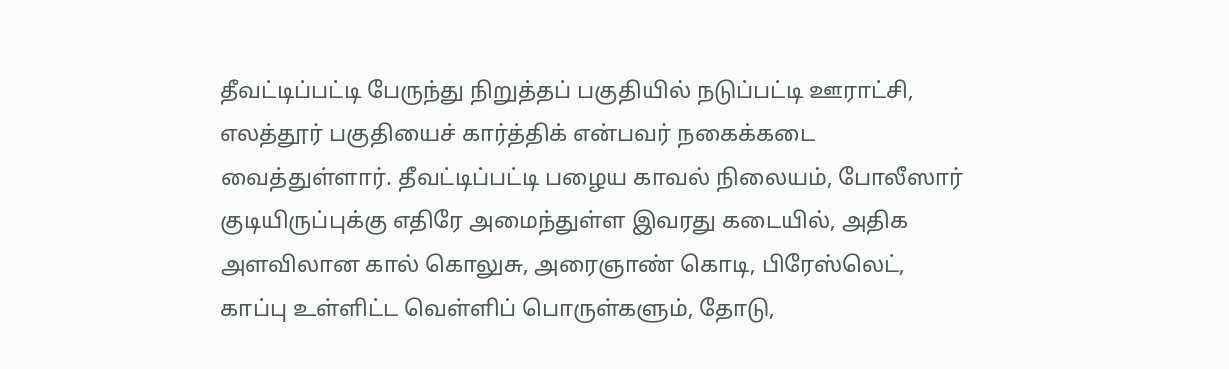தீவட்டிப்பட்டி பேருந்து நிறுத்தப் பகுதியில் நடுப்பட்டி ஊராட்சி, எலத்தூர் பகுதியைச் கார்த்திக் என்பவர் நகைக்கடை வைத்துள்ளார். தீவட்டிப்பட்டி பழைய காவல் நிலையம், போலீஸார் குடியிருப்புக்கு எதிரே அமைந்துள்ள இவரது கடையில், அதிக அளவிலான கால் கொலுசு, அரைஞாண் கொடி, பிரேஸ்லெட், காப்பு உள்ளிட்ட வெள்ளிப் பொருள்களும், தோடு,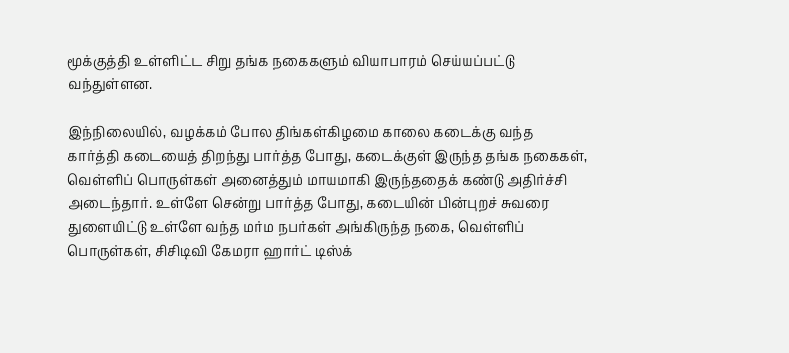மூக்குத்தி உள்ளிட்ட சிறு தங்க நகைகளும் வியாபாரம் செய்யப்பட்டு வந்துள்ளன.

இந்நிலையில், வழக்கம் போல திங்கள்கிழமை காலை கடைக்கு வந்த கார்த்தி கடையைத் திறந்து பார்த்த போது, கடைக்குள் இருந்த தங்க நகைகள், வெள்ளிப் பொருள்கள் அனைத்தும் மாயமாகி இருந்ததைக் கண்டு அதிர்ச்சி அடைந்தார். உள்ளே சென்று பார்த்த போது, கடையின் பின்புறச் சுவரை துளையிட்டு உள்ளே வந்த மர்ம நபர்கள் அங்கிருந்த நகை, வெள்ளிப் பொருள்கள், சிசிடிவி கேமரா ஹார்ட் டிஸ்க்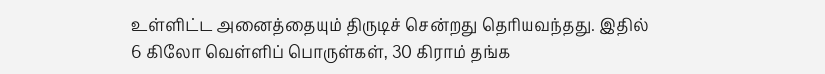உள்ளிட்ட அனைத்தையும் திருடிச் சென்றது தெரியவந்தது. இதில் 6 கிலோ வெள்ளிப் பொருள்கள், 30 கிராம் தங்க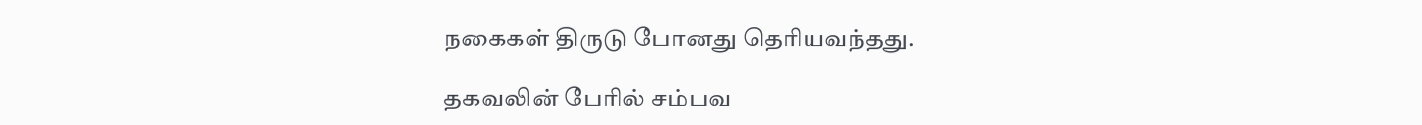நகைகள் திருடு போனது தெரியவந்தது.

தகவலின் பேரில் சம்பவ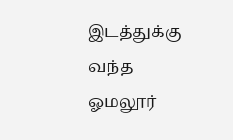இடத்துக்கு வந்த ஓமலூர்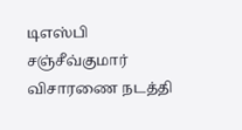டிஎஸ்பி சஞ்சீவ்குமார் விசாரணை நடத்தி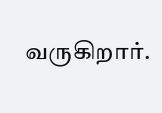வருகிறார்.